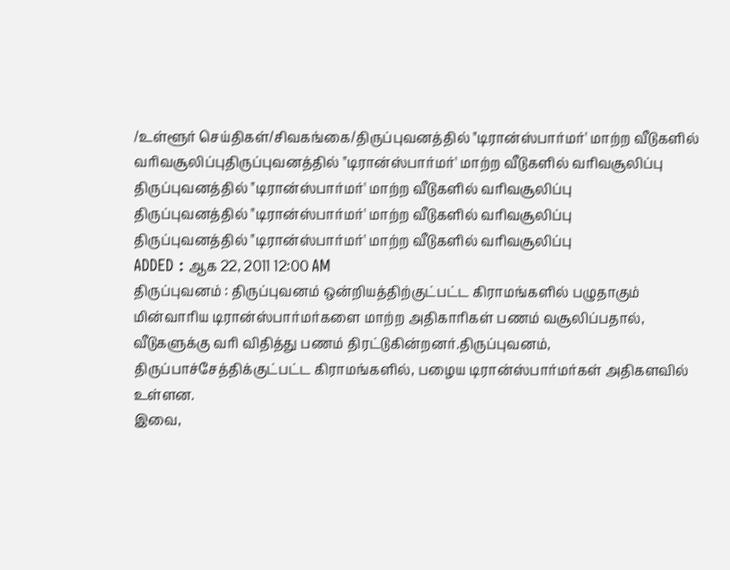/உள்ளூர் செய்திகள்/சிவகங்கை/திருப்புவனத்தில் "டிரான்ஸ்பார்மர்' மாற்ற வீடுகளில் வரிவசூலிப்புதிருப்புவனத்தில் "டிரான்ஸ்பார்மர்' மாற்ற வீடுகளில் வரிவசூலிப்பு
திருப்புவனத்தில் "டிரான்ஸ்பார்மர்' மாற்ற வீடுகளில் வரிவசூலிப்பு
திருப்புவனத்தில் "டிரான்ஸ்பார்மர்' மாற்ற வீடுகளில் வரிவசூலிப்பு
திருப்புவனத்தில் "டிரான்ஸ்பார்மர்' மாற்ற வீடுகளில் வரிவசூலிப்பு
ADDED : ஆக 22, 2011 12:00 AM
திருப்புவனம் : திருப்புவனம் ஒன்றியத்திற்குட்பட்ட கிராமங்களில் பழுதாகும் மின்வாரிய டிரான்ஸ்பார்மர்களை மாற்ற அதிகாரிகள் பணம் வசூலிப்பதால், வீடுகளுக்கு வரி விதித்து பணம் திரட்டுகின்றனர்.திருப்புவனம், திருப்பாச்சேத்திக்குட்பட்ட கிராமங்களில், பழைய டிரான்ஸ்பார்மர்கள் அதிகளவில் உள்ளன.
இவை,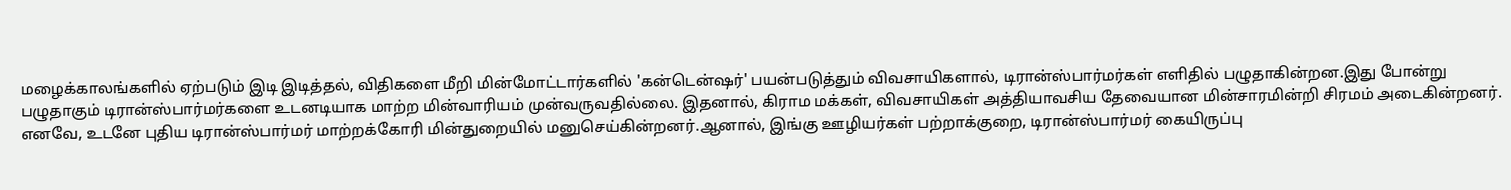மழைக்காலங்களில் ஏற்படும் இடி இடித்தல், விதிகளை மீறி மின்மோட்டார்களில் 'கன்டென்ஷர்' பயன்படுத்தும் விவசாயிகளால், டிரான்ஸ்பார்மர்கள் எளிதில் பழுதாகின்றன.இது போன்று பழுதாகும் டிரான்ஸ்பார்மர்களை உடனடியாக மாற்ற மின்வாரியம் முன்வருவதில்லை. இதனால், கிராம மக்கள், விவசாயிகள் அத்தியாவசிய தேவையான மின்சாரமின்றி சிரமம் அடைகின்றனர். எனவே, உடனே புதிய டிரான்ஸ்பார்மர் மாற்றக்கோரி மின்துறையில் மனுசெய்கின்றனர்.ஆனால், இங்கு ஊழியர்கள் பற்றாக்குறை, டிரான்ஸ்பார்மர் கையிருப்பு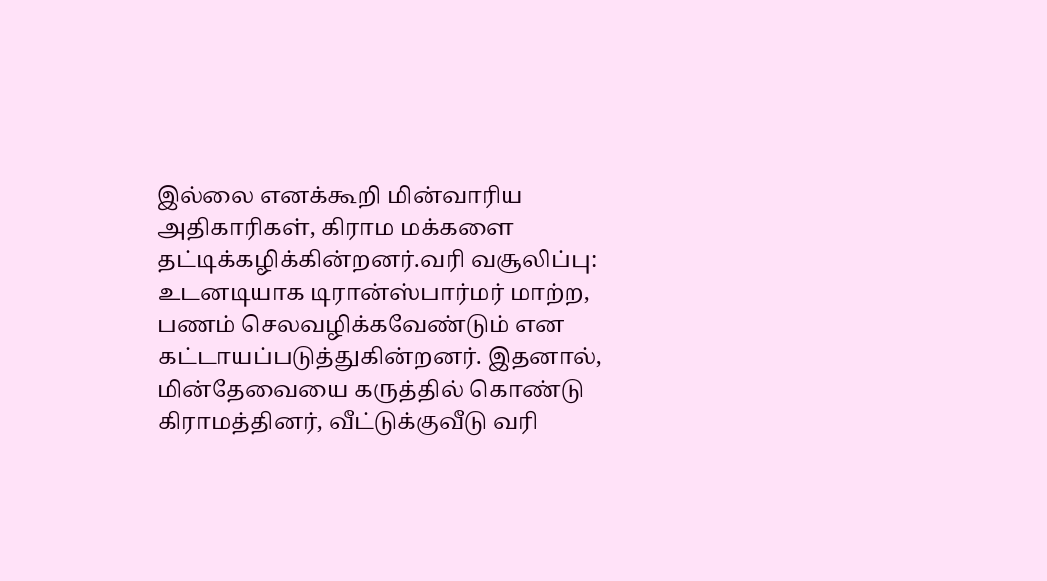இல்லை எனக்கூறி மின்வாரிய அதிகாரிகள், கிராம மக்களை தட்டிக்கழிக்கின்றனர்.வரி வசூலிப்பு: உடனடியாக டிரான்ஸ்பார்மர் மாற்ற, பணம் செலவழிக்கவேண்டும் என கட்டாயப்படுத்துகின்றனர். இதனால், மின்தேவையை கருத்தில் கொண்டு கிராமத்தினர், வீட்டுக்குவீடு வரி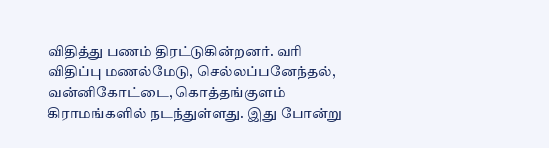விதித்து பணம் திரட்டுகின்றனர். வரி விதிப்பு மணல்மேடு, செல்லப்பனேந்தல், வன்னிகோட்டை, கொத்தங்குளம் கிராமங்களில் நடந்துள்ளது. இது போன்று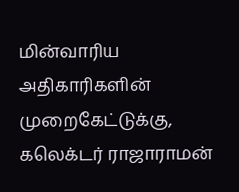மின்வாரிய அதிகாரிகளின் முறைகேட்டுக்கு, கலெக்டர் ராஜாராமன்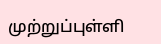முற்றுப்புள்ளி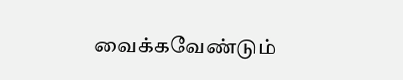வைக்கவேண்டும்